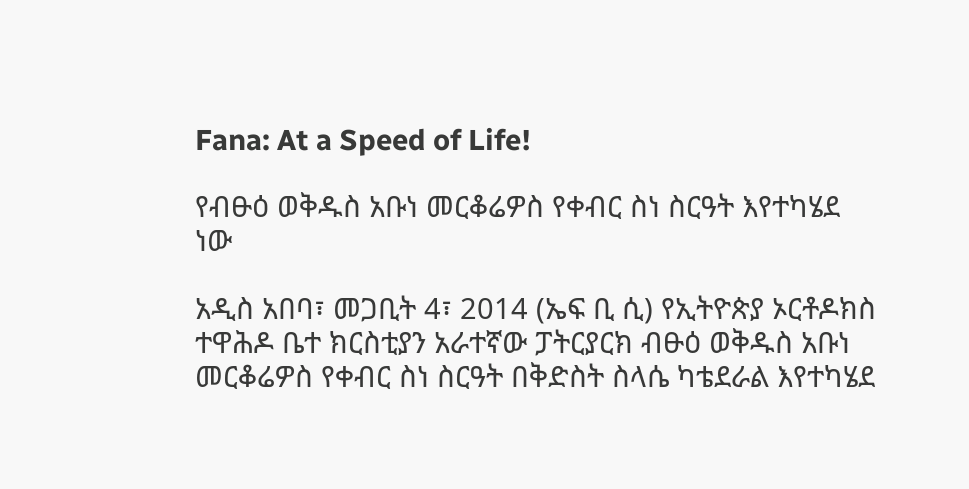Fana: At a Speed of Life!

የብፁዕ ወቅዱስ አቡነ መርቆሬዎስ የቀብር ስነ ስርዓት እየተካሄደ ነው

አዲስ አበባ፣ መጋቢት 4፣ 2014 (ኤፍ ቢ ሲ) የኢትዮጵያ ኦርቶዶክስ ተዋሕዶ ቤተ ክርስቲያን አራተኛው ፓትርያርክ ብፁዕ ወቅዱስ አቡነ መርቆሬዎስ የቀብር ስነ ስርዓት በቅድስት ስላሴ ካቴደራል እየተካሄደ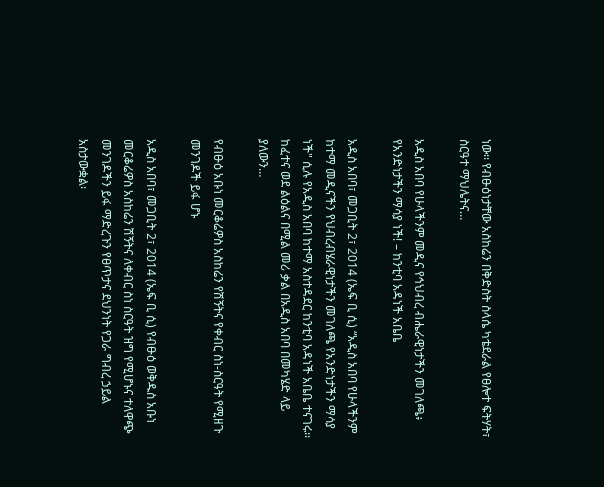ነው፡፡ የብፁዕነታቸው አስከሬን በቅድስት ስላሴ ካቴደራል የፀሎተ ፍትሃት፣ ስርዓተ ማህሌትና…

አዲስ አበባ የሁላችንም መዲና የኅህብረ ብሔራዊነታችን መገለጫ፥ የአንድነታችን ማሳያ ነች! – ከንቲባ አዳነች አቤቤ

አዲስ አበባ፣ መጋቢት 2፣ 2014 (ኤፍ ቢ ሲ) “አዲስ አበባ የሁላችንም ከተማ መዲናችን የህብረብሄራዊነታችን መገለጫ የአንድነታችን ማሳያ ነች" ሲሉ የአዲስ አበባ ከተማ አስተዳደር ከንቲባ አዳነች አቤቤ ተናገሩ፡፡ ከፈተና ወደ ልዕልና በሚል መሪ ቃል በአዲስ አበባ በመካሄድ ላይ ያለውን…

የብፁዕ አቡነ መርቆሬዎስ አስከሬን የሽኝትና የቀብር ስነ-ስርዓት የሚዘጉ መንገዶች ይፋ ሆኑ

አዲስ አበባ፣ መጋቢት 2፣ 2014 (ኤፍ ቢ ሲ) የብፁዕ ወቅዱስ አቡነ መርቆሬዎስ አስከሬን ሽኝትና ለቀብር ስነ ስርዓት ዝግ የሚሆኑና ተለዋጭ መንገዶችን ይፋ ማድረጉን የፀጥታና ደህንነት የጋራ ግብረ ኃይል አስታውቋል፡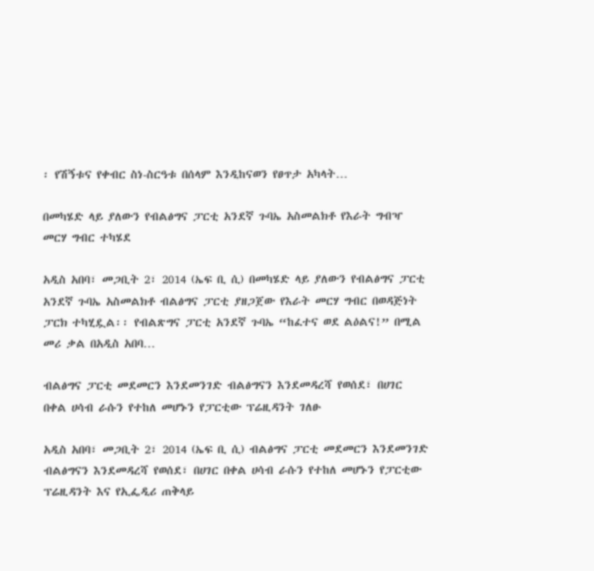፡ የሽኝቱና የቀብር ስነ-ስርዓቱ በሰላም እንዲከናወን የፀጥታ አካላት…

በመካሄድ ላይ ያለውን የብልፅግና ፓርቲ አንደኛ ጉባኤ አስመልክቶ የእራት ግብዣ መርሃ ግብር ተካሄደ

አዲስ አበባ፣ መጋቢት 2፣ 2014 (ኤፍ ቢ ሲ) በመካሄድ ላይ ያለውን የብልፅግና ፓርቲ አንደኛ ጉባኤ አስመልክቶ ብልፅግና ፓርቲ ያዘጋጀው የእራት መርሃ ግብር በወዳጅነት ፓርክ ተካሂዷል፡፡ የብልጽግና ፓርቲ አንደኛ ጉባኤ “ከፈተና ወደ ልዕልና!” በሚል መሪ ቃል በአዲስ አበባ…

ብልፅግና ፓርቲ መደመርን እንደመንገድ ብልፅግናን እንደመዳረሻ የወሰደ፣ በሀገር በቀል ሀሳብ ራሱን የተከለ መሆኑን የፓርቲው ፕሬዚዳንት ገለፁ

አዲስ አበባ፣ መጋቢት 2፣ 2014 (ኤፍ ቢ ሲ) ብልፅግና ፓርቲ መደመርን እንደመንገድ ብልፅግናን እንደመዳረሻ የወሰደ፣ በሀገር በቀል ሀሳብ ራሱን የተከለ መሆኑን የፓርቲው ፕሬዚዳንት እና የኢፌዲሪ ጠቅላይ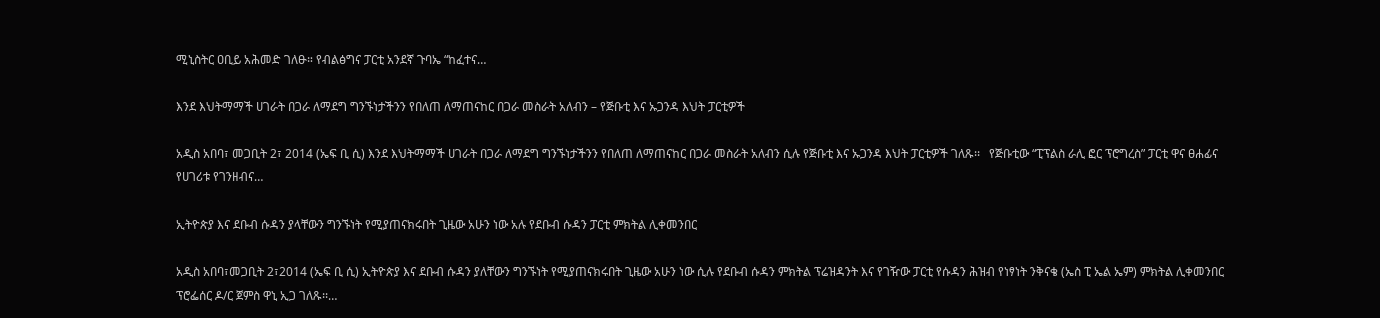ሚኒስትር ዐቢይ አሕመድ ገለፁ። የብልፅግና ፓርቲ አንደኛ ጉባኤ “ከፈተና…

እንደ እህትማማች ሀገራት በጋራ ለማደግ ግንኙነታችንን የበለጠ ለማጠናከር በጋራ መስራት አለብን – የጅቡቲ እና ኡጋንዳ እህት ፓርቲዎች

አዲስ አበባ፣ መጋቢት 2፣ 2014 (ኤፍ ቢ ሲ) እንደ እህትማማች ሀገራት በጋራ ለማደግ ግንኙነታችንን የበለጠ ለማጠናከር በጋራ መስራት አለብን ሲሉ የጅቡቲ እና ኡጋንዳ እህት ፓርቲዎች ገለጹ፡፡   የጅቡቲው “ፒፕልስ ራሊ ፎር ፕሮግረስ” ፓርቲ ዋና ፀሐፊና የሀገሪቱ የገንዘብና…

ኢትዮጵያ እና ደቡብ ሱዳን ያላቸውን ግንኙነት የሚያጠናክሩበት ጊዜው አሁን ነው አሉ የደቡብ ሱዳን ፓርቲ ምክትል ሊቀመንበር

አዲስ አበባ፣መጋቢት 2፣2014 (ኤፍ ቢ ሲ) ኢትዮጵያ እና ደቡብ ሱዳን ያለቸውን ግንኙነት የሚያጠናክሩበት ጊዜው አሁን ነው ሲሉ የደቡብ ሱዳን ምክትል ፕሬዝዳንት እና የገዥው ፓርቲ የሱዳን ሕዝብ የነፃነት ንቅናቄ (ኤስ ፒ ኤል ኤም) ምክትል ሊቀመንበር ፕሮፌሰር ዶ/ር ጀምስ ዋኒ ኢጋ ገለጹ፡፡…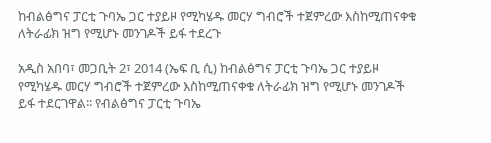ከብልፅግና ፓርቲ ጉባኤ ጋር ተያይዞ የሚካሄዱ መርሃ ግብሮች ተጀምረው እስከሚጠናቀቁ ለትራፊክ ዝግ የሚሆኑ መንገዶች ይፋ ተደረጉ

አዲስ አበባ፣ መጋቢት 2፣ 2014 (ኤፍ ቢ ሲ) ከብልፅግና ፓርቲ ጉባኤ ጋር ተያይዞ የሚካሄዱ መርሃ ግብሮች ተጀምረው እስከሚጠናቀቁ ለትራፊክ ዝግ የሚሆኑ መንገዶች ይፋ ተደርገዋል፡፡ የብልፅግና ፓርቲ ጉባኤ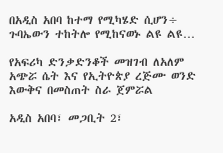በአዲስ አበባ ከተማ የሚካሄድ ሲሆን÷ ጉባኤውን ተከትሎ የሚከናወኑ ልዩ ልዩ…

የአፍሪካ ድንቃድንቆች መዝገብ ለአለም አጭሯ ሴት እና የኢትዮጵያ ረጅሙ ወንድ እውቅና በመስጠት ስራ ጀምሯል

አዲስ አበባ፣ መጋቢት 2፣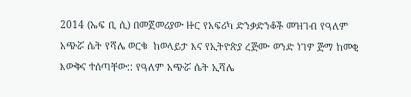2014 (ኤፍ ቢ ሲ) በመጀመሪያው ዙር የአፍሪካ ድንቃድንቆች መዝገብ የዓለም አጭሯ ሴት የሻሌ ወርቁ  ከወላይታ እና የኢትዮጵያ ረጅሙ ወንድ ነገዎ ጅማ ከመቂ እውቅና ተሰጣቸው:: የዓለም አጭሯ ሴት ኢሻሌ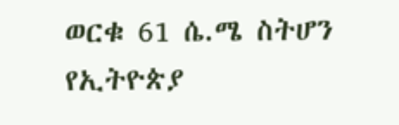ወርቁ 61 ሴ.ሜ ስትሆን የኢትዮጵያ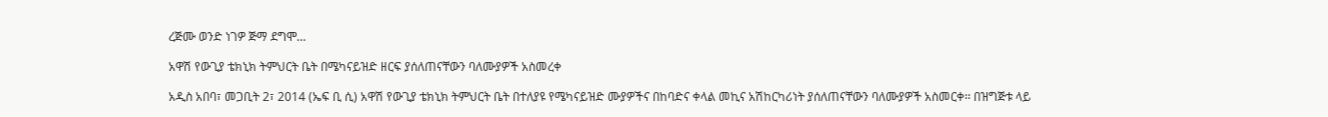ረጅሙ ወንድ ነገዎ ጅማ ደግሞ…

አዋሽ የውጊያ ቴክኒክ ትምህርት ቤት በሜካናይዝድ ዘርፍ ያሰለጠናቸውን ባለሙያዎች አስመረቀ

አዲስ አበባ፣ መጋቢት 2፣ 2014 (ኤፍ ቢ ሲ) አዋሽ የውጊያ ቴክኒክ ትምህርት ቤት በተለያዩ የሜካናይዝድ ሙያዎችና በከባድና ቀላል መኪና አሽከርካሪነት ያሰለጠናቸውን ባለሙያዎች አስመርቀ፡፡ በዝግጅቱ ላይ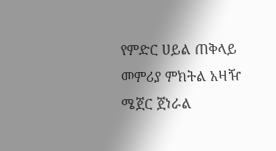የምድር ሀይል ጠቅላይ መምሪያ ምክትል አዛዥ ሜጀር ጀነራል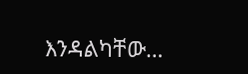እንዳልካቸው…